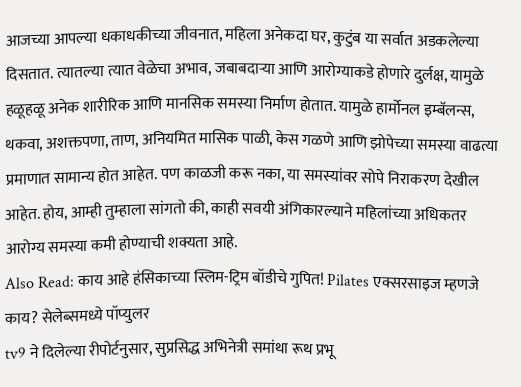आजच्या आपल्या धकाधकीच्या जीवनात, महिला अनेकदा घर, कुटुंब या सर्वात अडकलेल्या दिसतात. त्यातल्या त्यात वेळेचा अभाव, जबाबदाऱ्या आणि आरोग्याकडे होणारे दुर्लक्ष, यामुळे हळूहळू अनेक शारीरिक आणि मानसिक समस्या निर्माण होतात. यामुळे हार्मोनल इम्बॅलन्स, थकवा, अशक्तपणा, ताण, अनियमित मासिक पाळी, केस गळणे आणि झोपेच्या समस्या वाढत्या प्रमाणात सामान्य होत आहेत. पण काळजी करू नका, या समस्यांवर सोपे निराकरण देखील आहेत. होय, आम्ही तुम्हाला सांगतो की, काही सवयी अंगिकारल्याने महिलांच्या अधिकतर आरोग्य समस्या कमी होण्याची शक्यता आहे.
Also Read: काय आहे हंसिकाच्या स्लिम-ट्रिम बॉडीचे गुपित! Pilates एक्सरसाइज म्हणजे काय? सेलेब्समध्ये पॉप्युलर
tv9 ने दिलेल्या रीपोर्टनुसार, सुप्रसिद्ध अभिनेत्री समांथा रूथ प्रभू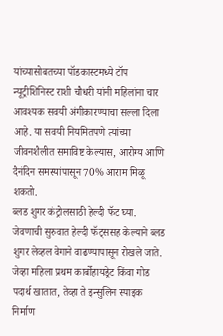यांच्यासोबतच्या पॉडकास्टमध्ये टॉप न्यूट्रीशिनिस्ट राशी चौधरी यांनी महिलांना चार आवश्यक सवयी अंगीकारण्याचा सल्ला दिला आहे. या सवयी नियमितपणे त्यांच्या जीवनशैलीत समाविष्ट केल्यास, आरोग्य आणि दैनंदिन समस्यांपासून 70% आराम मिळू शकतो.
ब्लड शुगर कंट्रोलसाठी हेल्दी फॅट घ्या.
जेवणाची सुरुवात हेल्दी फॅट्ससह केल्याने ब्लड शुगर लेव्हल वेगाने वाढण्यापासून रोखले जाते. जेव्हा महिला प्रथम कार्बोहायड्रेट किंवा गोड पदार्थ खातात, तेव्हा ते इन्सुलिन स्पाइक निर्माण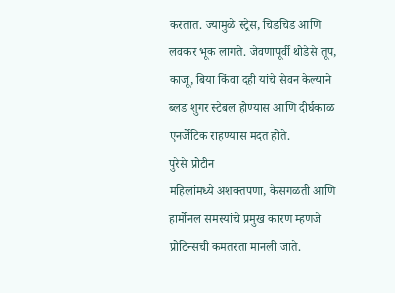करतात. ज्यामुळे स्ट्रेस, चिडचिड आणि लवकर भूक लागते. जेवणापूर्वी थोडेसे तूप, काजू, बिया किंवा दही यांचे सेवन केल्याने ब्लड शुगर स्टेबल होण्यास आणि दीर्घकाळ एनर्जेटिक राहण्यास मदत होते.
पुरेसे प्रोटीन
महिलांमध्ये अशक्तपणा, केसगळती आणि हार्मोनल समस्यांचे प्रमुख कारण म्हणजे प्रोटिन्सची कमतरता मानली जाते.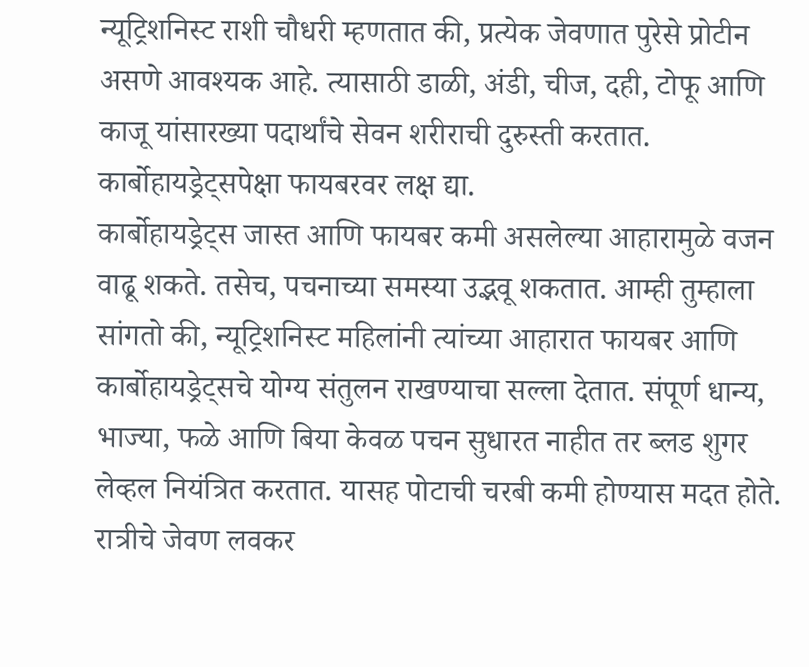न्यूट्रिशनिस्ट राशी चौधरी म्हणतात की, प्रत्येक जेवणात पुरेसे प्रोटीन असणे आवश्यक आहे. त्यासाठी डाळी, अंडी, चीज, दही, टोफू आणि काजू यांसारख्या पदार्थांचे सेवन शरीराची दुरुस्ती करतात.
कार्बोहायड्रेट्सपेक्षा फायबरवर लक्ष द्या.
कार्बोहायड्रेट्स जास्त आणि फायबर कमी असलेल्या आहारामुळे वजन वाढू शकते. तसेच, पचनाच्या समस्या उद्भवू शकतात. आम्ही तुम्हाला सांगतो की, न्यूट्रिशनिस्ट महिलांनी त्यांच्या आहारात फायबर आणि कार्बोहायड्रेट्सचे योग्य संतुलन राखण्याचा सल्ला देतात. संपूर्ण धान्य, भाज्या, फळे आणि बिया केवळ पचन सुधारत नाहीत तर ब्लड शुगर लेव्हल नियंत्रित करतात. यासह पोटाची चरबी कमी होण्यास मदत होते.
रात्रीचे जेवण लवकर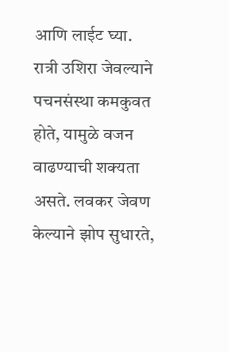आणि लाईट घ्या.
रात्री उशिरा जेवल्याने पचनसंस्था कमकुवत होते, यामुळे वजन वाढण्याची शक्यता असते. लवकर जेवण केल्याने झोप सुधारते,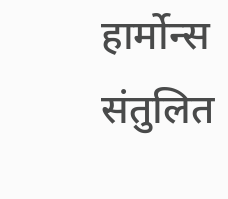हार्मोन्स संतुलित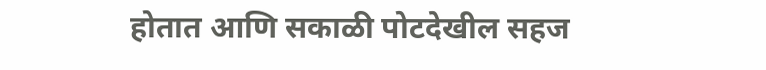होतात आणि सकाळी पोटदेखील सहज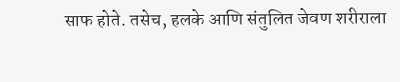साफ होते. तसेच, हलके आणि संतुलित जेवण शरीराला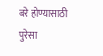बरे होण्यासाठी पुरेसा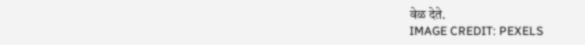वेळ देते.
IMAGE CREDIT: PEXELS